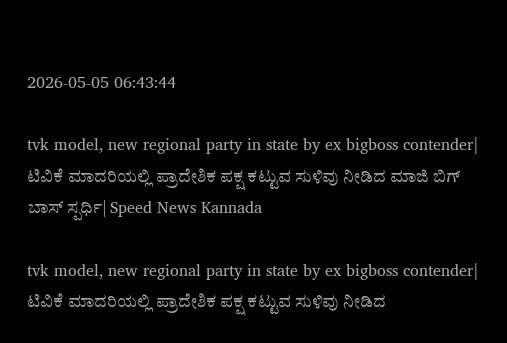2026-05-05 06:43:44

tvk model, new regional party in state by ex bigboss contender| ಟಿವಿಕೆ ಮಾದರಿಯಲ್ಲಿ ಪ್ರಾದೇಶಿಕ ಪಕ್ಷ ಕಟ್ಟುವ ಸುಳಿವು ನೀಡಿದ ಮಾಜಿ ಬಿಗ್‌ ಬಾಸ್‌ ಸ್ಪರ್ಧಿ| Speed News Kannada

tvk model, new regional party in state by ex bigboss contender| ಟಿವಿಕೆ ಮಾದರಿಯಲ್ಲಿ ಪ್ರಾದೇಶಿಕ ಪಕ್ಷ ಕಟ್ಟುವ ಸುಳಿವು ನೀಡಿದ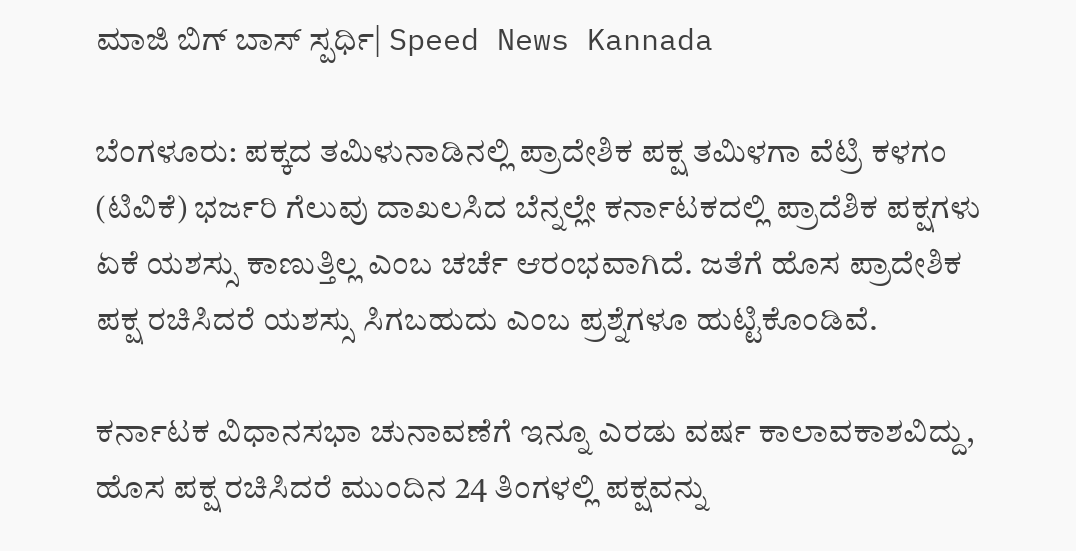ಮಾಜಿ ಬಿಗ್‌ ಬಾಸ್‌ ಸ್ಪರ್ಧಿ| Speed News Kannada

ಬೆಂಗಳೂರು: ಪಕ್ಕದ ತಮಿಳುನಾಡಿನಲ್ಲಿ ಪ್ರಾದೇಶಿಕ ಪಕ್ಷ ತಮಿಳಗಾ ವೆಟ್ರಿ ಕಳಗಂ (ಟಿವಿಕೆ) ಭರ್ಜರಿ ಗೆಲುವು ದಾಖಲಸಿದ ಬೆನ್ನಲ್ಲೇ ಕರ್ನಾಟಕದಲ್ಲಿ ಪ್ರಾದೆಶಿಕ ಪಕ್ಷಗಳು ಏಕೆ ಯಶಸ್ಸು ಕಾಣುತ್ತಿಲ್ಲ ಎಂಬ ಚರ್ಚೆ ಆರಂಭವಾಗಿದೆ. ಜತೆಗೆ ಹೊಸ ಪ್ರಾದೇಶಿಕ ಪಕ್ಷ ರಚಿಸಿದರೆ ಯಶಸ್ಸು ಸಿಗಬಹುದು ಎಂಬ ಪ್ರಶ್ನೆಗಳೂ ಹುಟ್ಟಿಕೊಂಡಿವೆ.

ಕರ್ನಾಟಕ ವಿಧಾನಸಭಾ ಚುನಾವಣೆಗೆ ಇನ್ನೂ ಎರಡು ವರ್ಷ ಕಾಲಾವಕಾಶವಿದ್ದು, ಹೊಸ ಪಕ್ಷ ರಚಿಸಿದರೆ ಮುಂದಿನ 24 ತಿಂಗಳಲ್ಲಿ ಪಕ್ಷವನ್ನು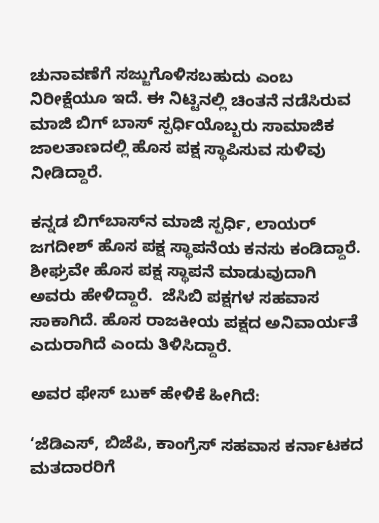ಚುನಾವಣೆಗೆ ಸಜ್ಜುಗೊಳಿಸಬಹುದು ಎಂಬ ನಿರೀಕ್ಷೆಯೂ ಇದೆ. ಈ ನಿಟ್ಟಿನಲ್ಲಿ ಚಿಂತನೆ ನಡೆಸಿರುವ ಮಾಜಿ ಬಿಗ್‌ ಬಾಸ್‌ ಸ್ಪರ್ಧಿಯೊಬ್ಬರು ಸಾಮಾಜಿಕ ಜಾಲತಾಣದಲ್ಲಿ ಹೊಸ ಪಕ್ಷ ಸ್ಥಾಪಿಸುವ ಸುಳಿವು ನೀಡಿದ್ದಾರೆ.

ಕನ್ನಡ ಬಿಗ್‌ಬಾಸ್‌ನ ಮಾಜಿ ಸ್ಪರ್ಧಿ, ಲಾಯರ್ ಜಗದೀಶ್ ಹೊಸ ಪಕ್ಷ ಸ್ಥಾಪನೆಯ ಕನಸು ಕಂಡಿದ್ದಾರೆ. ಶೀಘ್ರವೇ ಹೊಸ ಪಕ್ಷ ಸ್ಥಾಪನೆ ಮಾಡುವುದಾಗಿ ಅವರು ಹೇಳಿದ್ದಾರೆ.  ಜೆಸಿಬಿ ಪಕ್ಷಗಳ ಸಹವಾಸ ಸಾಕಾಗಿದೆ. ಹೊಸ ರಾಜಕೀಯ ಪಕ್ಷದ ಅನಿವಾರ್ಯತೆ ಎದುರಾಗಿದೆ ಎಂದು ತಿಳಿಸಿದ್ದಾರೆ.

ಅವರ ಫೇಸ್‌ ಬುಕ್‌ ಹೇಳಿಕೆ ಹೀಗಿದೆ:

‘ಜೆಡಿಎಸ್, ಬಿಜೆಪಿ, ಕಾಂಗ್ರೆಸ್ ಸಹವಾಸ ಕರ್ನಾಟಕದ ಮತದಾರರಿಗೆ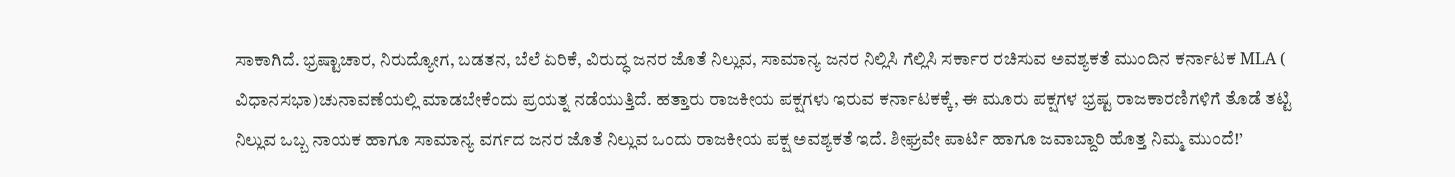ಸಾಕಾಗಿದೆ. ಭ್ರಷ್ಟಾಚಾರ, ನಿರುದ್ಯೋಗ, ಬಡತನ, ಬೆಲೆ ಏರಿಕೆ, ವಿರುದ್ಧ ಜನರ ಜೊತೆ ನಿಲ್ಲುವ, ಸಾಮಾನ್ಯ ಜನರ ನಿಲ್ಲಿಸಿ ಗೆಲ್ಲಿಸಿ ಸರ್ಕಾರ ರಚಿಸುವ ಅವಶ್ಯಕತೆ ಮುಂದಿನ ಕರ್ನಾಟಕ MLA ( ವಿಧಾನಸಭಾ)ಚುನಾವಣೆಯಲ್ಲಿ ಮಾಡಬೇಕೆಂದು ಪ್ರಯತ್ನ ನಡೆಯುತ್ತಿದೆ. ಹತ್ತಾರು ರಾಜಕೀಯ ಪಕ್ಷಗಳು ಇರುವ ಕರ್ನಾಟಕಕ್ಕೆ, ಈ ಮೂರು ಪಕ್ಷಗಳ ಭ್ರಷ್ಟ ರಾಜಕಾರಣಿಗಳಿಗೆ ತೊಡೆ ತಟ್ಟಿ ನಿಲ್ಲುವ ಒಬ್ಬ ನಾಯಕ ಹಾಗೂ ಸಾಮಾನ್ಯ ವರ್ಗದ ಜನರ ಜೊತೆ ನಿಲ್ಲುವ ಒಂದು ರಾಜಕೀಯ ಪಕ್ಷ ಅವಶ್ಯಕತೆ ಇದೆ. ಶೀಘ್ರವೇ ಪಾರ್ಟಿ ಹಾಗೂ ಜವಾಬ್ದಾರಿ ಹೊತ್ತ ನಿಮ್ಮ ಮುಂದೆ!’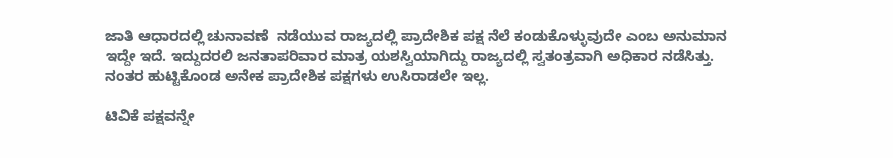ಜಾತಿ ಆಧಾರದಲ್ಲಿ ಚುನಾವಣೆ  ನಡೆಯುವ ರಾಜ್ಯದಲ್ಲಿ ಪ್ರಾದೇಶಿಕ ಪಕ್ಷ ನೆಲೆ ಕಂಡುಕೊಳ್ಳುವುದೇ ಎಂಬ ಅನುಮಾನ ಇದ್ದೇ ಇದೆ. ಇದ್ದುದರಲಿ ಜನತಾಪರಿವಾರ ಮಾತ್ರ ಯಶಸ್ವಿಯಾಗಿದ್ದು ರಾಜ್ಯದಲ್ಲಿ ಸ್ವತಂತ್ರವಾಗಿ ಅಧಿಕಾರ ನಡೆಸಿತ್ತು. ನಂತರ ಹುಟ್ಟಿಕೊಂಡ ಅನೇಕ ಪ್ರಾದೇಶಿಕ ಪಕ್ಷಗಳು ಉಸಿರಾಡಲೇ ಇಲ್ಲ.

ಟಿವಿಕೆ ಪಕ್ಷವನ್ನೇ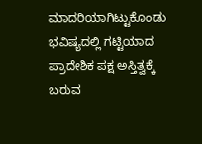ಮಾದರಿಯಾಗಿಟ್ಟುಕೊಂಡು ಭವಿಷ್ಯದಲ್ಲಿ ಗಟ್ಟಿಯಾದ ಪ್ರಾದೇಶಿಕ ಪಕ್ಷ ಅಸ್ತಿತ್ವಕ್ಕೆ ಬರುವ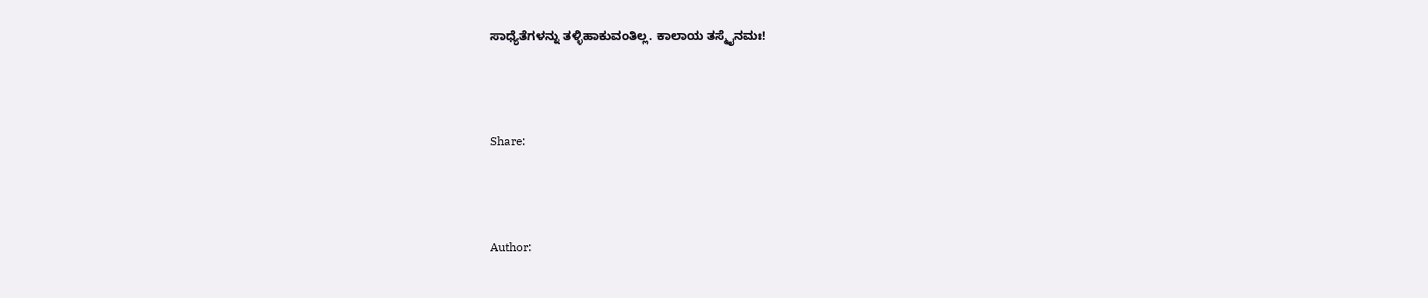ಸಾಧ್ಯೆತೆಗಳನ್ನು ತಳ್ಳಿಹಾಕುವಂತಿಲ್ಲ. ಕಾಲಾಯ ತಸ್ಮೈನಮಃ!



Share:



Author: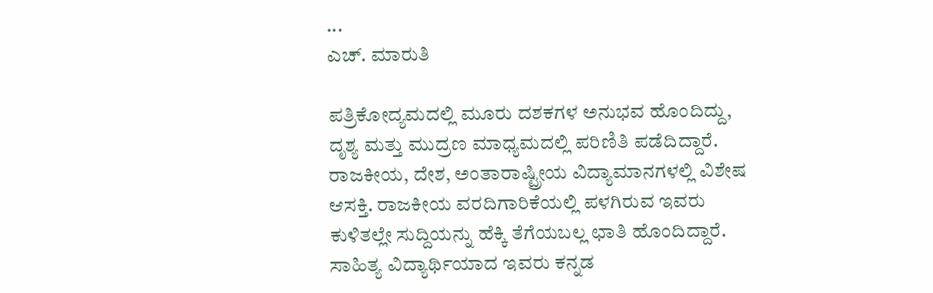...
ಎಚ್‌. ಮಾರುತಿ

ಪತ್ರಿಕೋದ್ಯಮದಲ್ಲಿ ಮೂರು ದಶಕಗಳ ಅನುಭವ ಹೊಂದಿದ್ದು, ದೃಶ್ಯ ಮತ್ತು ಮುದ್ರಣ ಮಾಧ್ಯಮದಲ್ಲಿ ಪರಿಣಿತಿ ಪಡೆದಿದ್ದಾರೆ. ರಾಜಕೀಯ, ದೇಶ, ಅಂತಾರಾಷ್ಟ್ರೀಯ ವಿದ್ಯಾಮಾನಗಳಲ್ಲಿ ವಿಶೇಷ ಆಸಕ್ತಿ. ರಾಜಕೀಯ ವರದಿಗಾರಿಕೆಯಲ್ಲಿ ಪಳಗಿರುವ ಇವರು ಕುಳಿತಲ್ಲೇ ಸುದ್ದಿಯನ್ನು ಹೆಕ್ಕಿ ತೆಗೆಯಬಲ್ಲ ಛಾತಿ ಹೊಂದಿದ್ದಾರೆ. ಸಾಹಿತ್ಯ ವಿದ್ಯಾರ್ಥಿಯಾದ ಇವರು ಕನ್ನಡ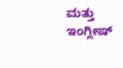ಮತ್ತು ಇಂಗ್ಲೀಷ್‌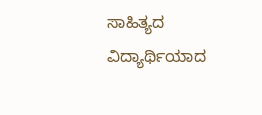ಸಾಹಿತ್ಯದ ವಿದ್ಯಾರ್ಥಿಯಾದ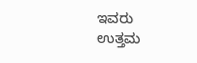ಇವರು ಉತ್ತಮ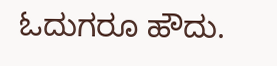ಓದುಗರೂ ಹೌದು.